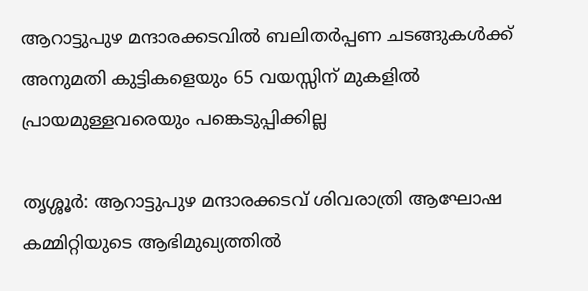ആറാട്ടുപുഴ മന്ദാരക്കടവില്‍ ബലിതര്‍പ്പണ ചടങ്ങുകള്‍ക്ക് അനുമതി കുട്ടികളെയും 65 വയസ്സിന് മുകളില്‍ പ്രായമുള്ളവരെയും പങ്കെടുപ്പിക്കില്ല

തൃശ്ശൂർ: ആറാട്ടുപുഴ മന്ദാരക്കടവ് ശിവരാത്രി ആഘോഷ കമ്മിറ്റിയുടെ ആഭിമുഖ്യത്തില്‍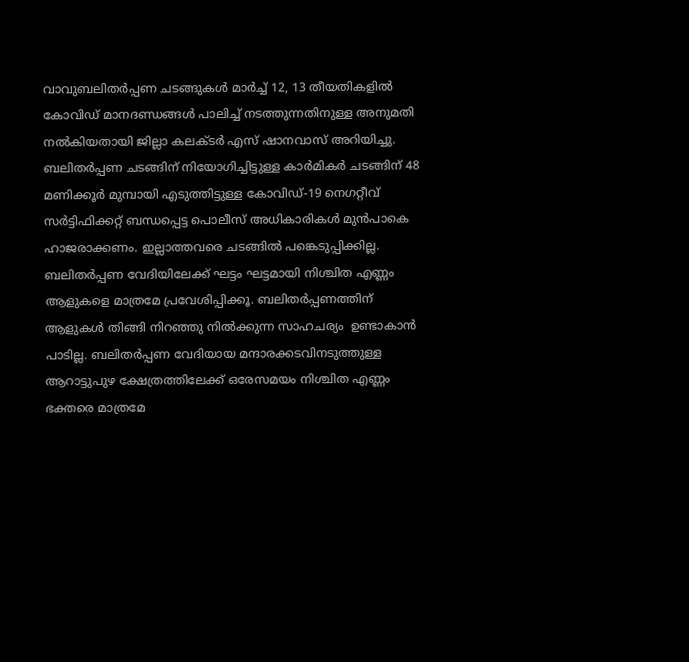വാവുബലിതര്‍പ്പണ ചടങ്ങുകള്‍ മാര്‍ച്ച് 12, 13 തീയതികളില്‍ കോവിഡ് മാനദണ്ഡങ്ങള്‍ പാലിച്ച് നടത്തുന്നതിനുള്ള അനുമതി നല്‍കിയതായി ജില്ലാ കലക്ടര്‍ എസ് ഷാനവാസ് അറിയിച്ചു. ബലിതര്‍പ്പണ ചടങ്ങിന് നിയോഗിച്ചിട്ടുള്ള കാര്‍മികര്‍ ചടങ്ങിന് 48 മണിക്കൂര്‍ മുമ്പായി എടുത്തിട്ടുള്ള കോവിഡ്-19 നെഗറ്റീവ് സര്‍ട്ടിഫിക്കറ്റ് ബന്ധപ്പെട്ട പൊലീസ് അധികാരികള്‍ മുന്‍പാകെ ഹാജരാക്കണം. ഇല്ലാത്തവരെ ചടങ്ങില്‍ പങ്കെടുപ്പിക്കില്ല. ബലിതര്‍പ്പണ വേദിയിലേക്ക് ഘട്ടം ഘട്ടമായി നിശ്ചിത എണ്ണം ആളുകളെ മാത്രമേ പ്രവേശിപ്പിക്കൂ. ബലിതര്‍പ്പണത്തിന് ആളുകള്‍ തിങ്ങി നിറഞ്ഞു നില്‍ക്കുന്ന സാഹചര്യം  ഉണ്ടാകാന്‍ പാടില്ല. ബലിതര്‍പ്പണ വേദിയായ മന്ദാരക്കടവിനടുത്തുള്ള ആറാട്ടുപുഴ ക്ഷേത്രത്തിലേക്ക് ഒരേസമയം നിശ്ചിത എണ്ണം ഭക്തരെ മാത്രമേ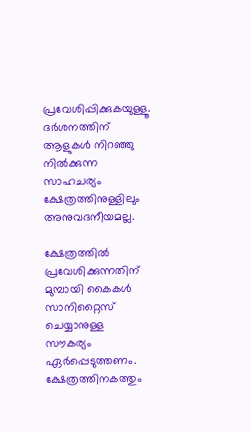പ്രവേശിപ്പിക്കുകയുള്ളൂ. ദര്‍ശനത്തിന് ആളുകള്‍ നിറഞ്ഞു നില്‍ക്കുന്ന സാഹചര്യം ക്ഷേത്രത്തിനുള്ളിലും അനുവദനീയമല്ല.

ക്ഷേത്രത്തില്‍ പ്രവേശിക്കുന്നതിന് മുമ്പായി കൈകള്‍ സാനിറ്റൈസ് ചെയ്യാനുള്ള സൗകര്യം ഏര്‍പ്പെടുത്തണം. ക്ഷേത്രത്തിനകത്തും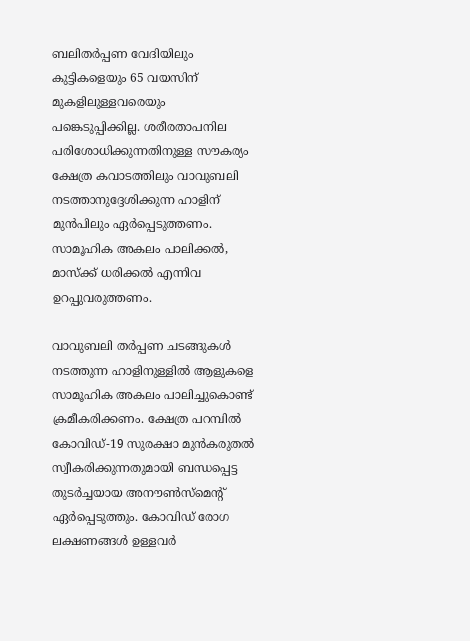ബലിതര്‍പ്പണ വേദിയിലും കുട്ടികളെയും 65 വയസിന് മുകളിലുള്ളവരെയും പങ്കെടുപ്പിക്കില്ല. ശരീരതാപനില പരിശോധിക്കുന്നതിനുള്ള സൗകര്യം ക്ഷേത്ര കവാടത്തിലും വാവുബലി നടത്താനുദ്ദേശിക്കുന്ന ഹാളിന് മുന്‍പിലും ഏര്‍പ്പെടുത്തണം. സാമൂഹിക അകലം പാലിക്കല്‍, മാസ്‌ക്ക് ധരിക്കല്‍ എന്നിവ ഉറപ്പുവരുത്തണം.

വാവുബലി തര്‍പ്പണ ചടങ്ങുകള്‍ നടത്തുന്ന ഹാളിനുള്ളില്‍ ആളുകളെ സാമൂഹിക അകലം പാലിച്ചുകൊണ്ട് ക്രമീകരിക്കണം. ക്ഷേത്ര പറമ്പില്‍ കോവിഡ്-19 സുരക്ഷാ മുന്‍കരുതല്‍ സ്വീകരിക്കുന്നതുമായി ബന്ധപ്പെട്ട തുടര്‍ച്ചയായ അനൗണ്‍സ്‌മെന്റ് ഏര്‍പ്പെടുത്തും. കോവിഡ് രോഗ ലക്ഷണങ്ങള്‍ ഉള്ളവര്‍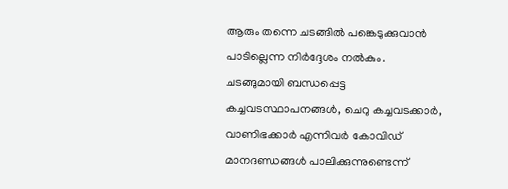ആരും തന്നെ ചടങ്ങില്‍ പങ്കെടുക്കുവാന്‍ പാടില്ലെന്ന നിര്‍ദ്ദേശം നല്‍കും. ചടങ്ങുമായി ബന്ധപ്പെട്ട കച്ചവടസ്ഥാപനങ്ങള്‍, ചെറു കച്ചവടക്കാര്‍, വാണിഭക്കാര്‍ എന്നിവര്‍ കോവിഡ് മാനദണ്ഡങ്ങള്‍ പാലിക്കുന്നുണ്ടെന്ന്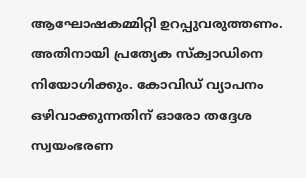ആഘോഷകമ്മിറ്റി ഉറപ്പുവരുത്തണം. അതിനായി പ്രത്യേക സ്‌ക്വാഡിനെ നിയോഗിക്കും. കോവിഡ് വ്യാപനം ഒഴിവാക്കുന്നതിന് ഓരോ തദ്ദേശ സ്വയംഭരണ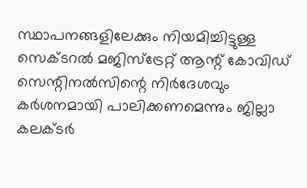സ്ഥാപനങ്ങളിലേക്കും നിയമിച്ചിട്ടുള്ള സെക്ടറല്‍ മജിസ്‌ട്രേറ്റ് ആന്റ് കോവിഡ് സെന്റിനല്‍സിന്റെ നിര്‍ദേശവും കര്‍ശനമായി പാലിക്കണമെന്നും ജില്ലാ കലക്ടര്‍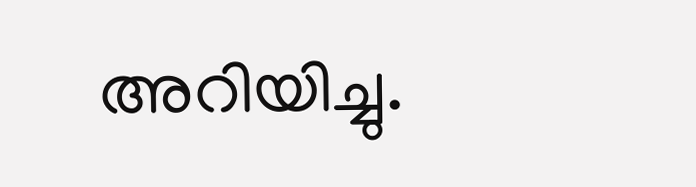അറിയിച്ചു.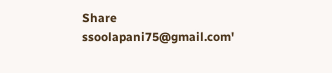Share
ssoolapani75@gmail.com'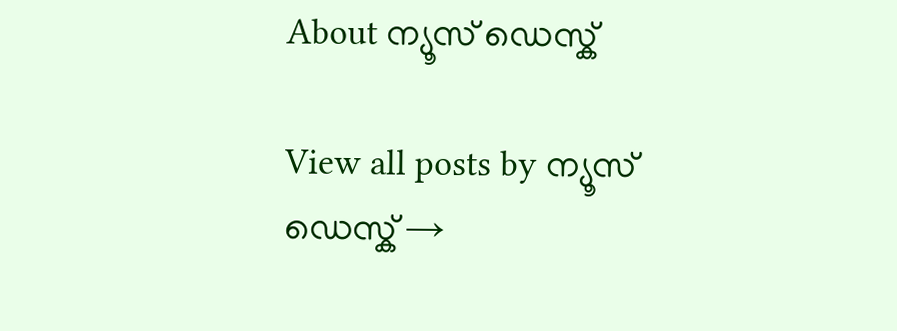About ന്യൂസ് ഡെസ്ക്

View all posts by ന്യൂസ് ഡെസ്ക് →